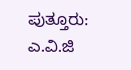ಪುತ್ತೂರು: ಎ.ವಿ.ಜಿ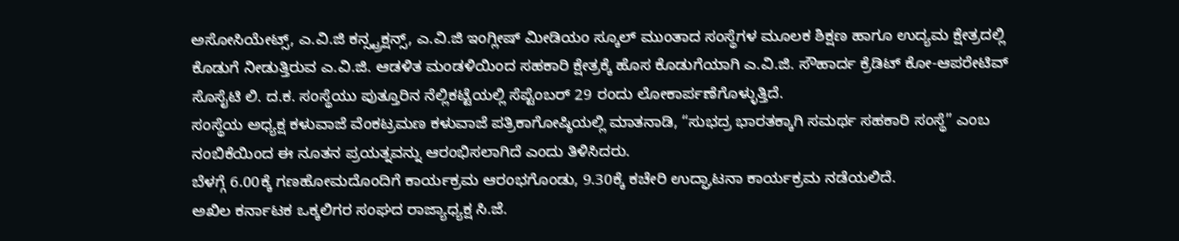ಅಸೋಸಿಯೇಟ್ಸ್, ಎ.ವಿ.ಜಿ ಕನ್ಸ್ಟ್ರಕ್ಷನ್ಸ್, ಎ.ವಿ.ಜಿ ಇಂಗ್ಲೀಷ್ ಮೀಡಿಯಂ ಸ್ಕೂಲ್ ಮುಂತಾದ ಸಂಸ್ಥೆಗಳ ಮೂಲಕ ಶಿಕ್ಷಣ ಹಾಗೂ ಉದ್ಯಮ ಕ್ಷೇತ್ರದಲ್ಲಿ ಕೊಡುಗೆ ನೀಡುತ್ತಿರುವ ಎ.ವಿ.ಜಿ. ಆಡಳಿತ ಮಂಡಳಿಯಿಂದ ಸಹಕಾರಿ ಕ್ಷೇತ್ರಕ್ಕೆ ಹೊಸ ಕೊಡುಗೆಯಾಗಿ ಎ.ವಿ.ಜಿ. ಸೌಹಾರ್ದ ಕ್ರೆಡಿಟ್ ಕೋ-ಆಪರೇಟಿವ್ ಸೊಸೈಟಿ ಲಿ. ದ.ಕ. ಸಂಸ್ಥೆಯು ಪುತ್ತೂರಿನ ನೆಲ್ಲಿಕಟ್ಟೆಯಲ್ಲಿ ಸೆಪ್ಟೆಂಬರ್ 29 ರಂದು ಲೋಕಾರ್ಪಣೆಗೊಳ್ಳುತ್ತಿದೆ.
ಸಂಸ್ಥೆಯ ಅಧ್ಯಕ್ಷ ಕಳುವಾಜೆ ವೆಂಕಟ್ರಮಣ ಕಳುವಾಜೆ ಪತ್ರಿಕಾಗೋಷ್ಠಿಯಲ್ಲಿ ಮಾತನಾಡಿ, “ಸುಭದ್ರ ಭಾರತಕ್ಕಾಗಿ ಸಮರ್ಥ ಸಹಕಾರಿ ಸಂಸ್ಥೆ” ಎಂಬ ನಂಬಿಕೆಯಿಂದ ಈ ನೂತನ ಪ್ರಯತ್ನವನ್ನು ಆರಂಭಿಸಲಾಗಿದೆ ಎಂದು ತಿಳಿಸಿದರು.
ಬೆಳಗ್ಗೆ 6.00ಕ್ಕೆ ಗಣಹೋಮದೊಂದಿಗೆ ಕಾರ್ಯಕ್ರಮ ಆರಂಭಗೊಂಡು, 9.30ಕ್ಕೆ ಕಚೇರಿ ಉದ್ಘಾಟನಾ ಕಾರ್ಯಕ್ರಮ ನಡೆಯಲಿದೆ.
ಅಖಿಲ ಕರ್ನಾಟಕ ಒಕ್ಕಲಿಗರ ಸಂಘದ ರಾಜ್ಯಾಧ್ಯಕ್ಷ ಸಿ.ಜೆ.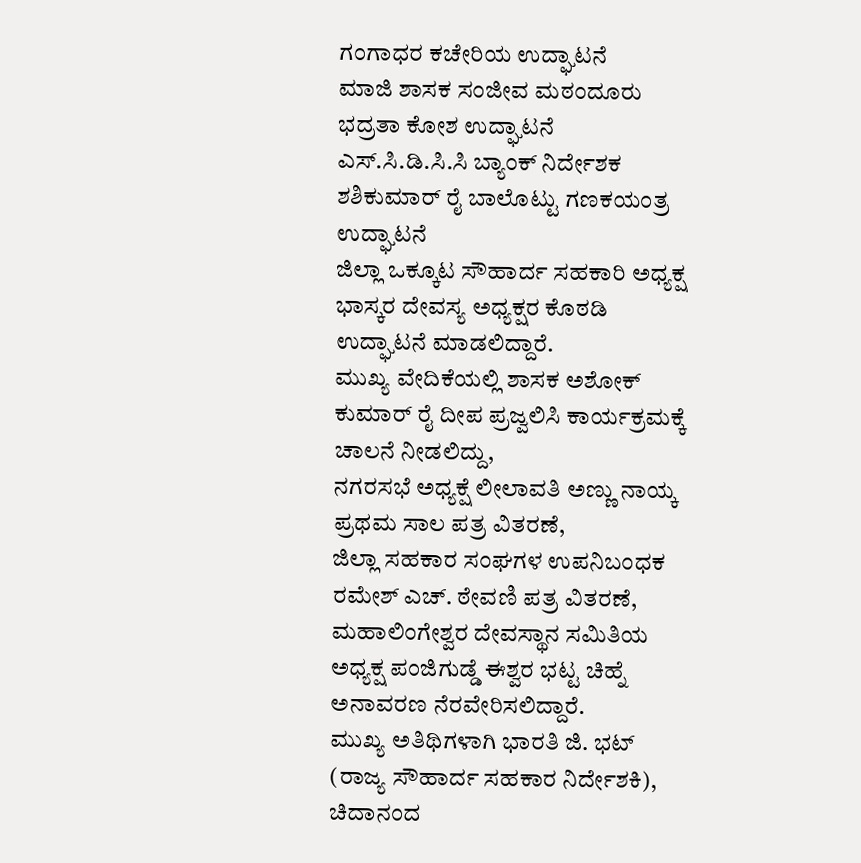ಗಂಗಾಧರ ಕಚೇರಿಯ ಉದ್ಘಾಟನೆ
ಮಾಜಿ ಶಾಸಕ ಸಂಜೀವ ಮಠಂದೂರು ಭದ್ರತಾ ಕೋಶ ಉದ್ಘಾಟನೆ
ಎಸ್.ಸಿ.ಡಿ.ಸಿ.ಸಿ ಬ್ಯಾಂಕ್ ನಿರ್ದೇಶಕ ಶಶಿಕುಮಾರ್ ರೈ ಬಾಲೊಟ್ಟು ಗಣಕಯಂತ್ರ ಉದ್ಘಾಟನೆ
ಜಿಲ್ಲಾ ಒಕ್ಕೂಟ ಸೌಹಾರ್ದ ಸಹಕಾರಿ ಅಧ್ಯಕ್ಷ ಭಾಸ್ಕರ ದೇವಸ್ಯ ಅಧ್ಯಕ್ಷರ ಕೊಠಡಿ ಉದ್ಘಾಟನೆ ಮಾಡಲಿದ್ದಾರೆ.
ಮುಖ್ಯ ವೇದಿಕೆಯಲ್ಲಿ ಶಾಸಕ ಅಶೋಕ್ ಕುಮಾರ್ ರೈ ದೀಪ ಪ್ರಜ್ವಲಿಸಿ ಕಾರ್ಯಕ್ರಮಕ್ಕೆ ಚಾಲನೆ ನೀಡಲಿದ್ದು,
ನಗರಸಭೆ ಅಧ್ಯಕ್ಷೆ ಲೀಲಾವತಿ ಅಣ್ಣು ನಾಯ್ಕ ಪ್ರಥಮ ಸಾಲ ಪತ್ರ ವಿತರಣೆ,
ಜಿಲ್ಲಾ ಸಹಕಾರ ಸಂಘಗಳ ಉಪನಿಬಂಧಕ ರಮೇಶ್ ಎಚ್. ಠೇವಣಿ ಪತ್ರ ವಿತರಣೆ,
ಮಹಾಲಿಂಗೇಶ್ವರ ದೇವಸ್ಥಾನ ಸಮಿತಿಯ ಅಧ್ಯಕ್ಷ ಪಂಜಿಗುಡ್ಡೆ ಈಶ್ವರ ಭಟ್ಟ ಚಿಹ್ನೆ ಅನಾವರಣ ನೆರವೇರಿಸಲಿದ್ದಾರೆ.
ಮುಖ್ಯ ಅತಿಥಿಗಳಾಗಿ ಭಾರತಿ ಜಿ. ಭಟ್ (ರಾಜ್ಯ ಸೌಹಾರ್ದ ಸಹಕಾರ ನಿರ್ದೇಶಕಿ), ಚಿದಾನಂದ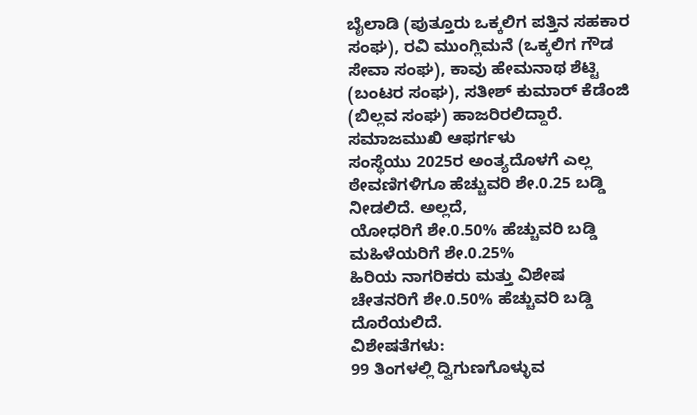ಬೈಲಾಡಿ (ಪುತ್ತೂರು ಒಕ್ಕಲಿಗ ಪತ್ತಿನ ಸಹಕಾರ ಸಂಘ), ರವಿ ಮುಂಗ್ಲಿಮನೆ (ಒಕ್ಕಲಿಗ ಗೌಡ ಸೇವಾ ಸಂಘ), ಕಾವು ಹೇಮನಾಥ ಶೆಟ್ಟಿ (ಬಂಟರ ಸಂಘ), ಸತೀಶ್ ಕುಮಾರ್ ಕೆಡೆಂಜಿ (ಬಿಲ್ಲವ ಸಂಘ) ಹಾಜರಿರಲಿದ್ದಾರೆ.
ಸಮಾಜಮುಖಿ ಆಫರ್ಗಳು
ಸಂಸ್ಥೆಯು 2025ರ ಅಂತ್ಯದೊಳಗೆ ಎಲ್ಲ ಠೇವಣಿಗಳಿಗೂ ಹೆಚ್ಚುವರಿ ಶೇ.0.25 ಬಡ್ಡಿ ನೀಡಲಿದೆ. ಅಲ್ಲದೆ,
ಯೋಧರಿಗೆ ಶೇ.0.50% ಹೆಚ್ಚುವರಿ ಬಡ್ಡಿ
ಮಹಿಳೆಯರಿಗೆ ಶೇ.0.25%
ಹಿರಿಯ ನಾಗರಿಕರು ಮತ್ತು ವಿಶೇಷ ಚೇತನರಿಗೆ ಶೇ.0.50% ಹೆಚ್ಚುವರಿ ಬಡ್ಡಿ ದೊರೆಯಲಿದೆ.
ವಿಶೇಷತೆಗಳು:
99 ತಿಂಗಳಲ್ಲಿ ದ್ವಿಗುಣಗೊಳ್ಳುವ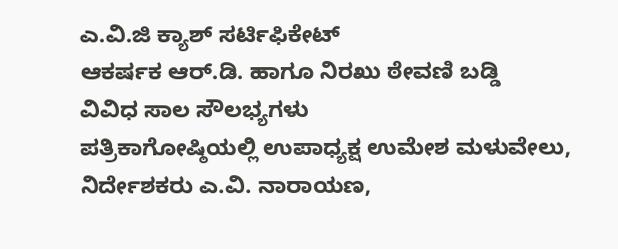ಎ.ವಿ.ಜಿ ಕ್ಯಾಶ್ ಸರ್ಟಿಫಿಕೇಟ್
ಆಕರ್ಷಕ ಆರ್.ಡಿ. ಹಾಗೂ ನಿರಖು ಠೇವಣಿ ಬಡ್ಡಿ
ವಿವಿಧ ಸಾಲ ಸೌಲಭ್ಯಗಳು
ಪತ್ರಿಕಾಗೋಷ್ಠಿಯಲ್ಲಿ ಉಪಾಧ್ಯಕ್ಷ ಉಮೇಶ ಮಳುವೇಲು, ನಿರ್ದೇಶಕರು ಎ.ವಿ. ನಾರಾಯಣ,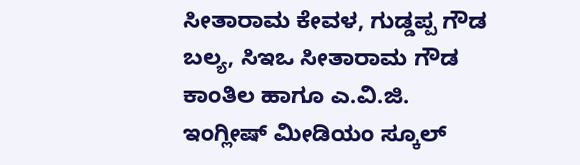ಸೀತಾರಾಮ ಕೇವಳ, ಗುಡ್ಡಪ್ಪ ಗೌಡ ಬಲ್ಯ, ಸಿಇಒ ಸೀತಾರಾಮ ಗೌಡ ಕಾಂತಿಲ ಹಾಗೂ ಎ.ವಿ.ಜಿ. ಇಂಗ್ಲೀಷ್ ಮೀಡಿಯಂ ಸ್ಕೂಲ್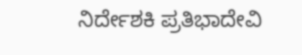ನಿರ್ದೇಶಕಿ ಪ್ರತಿಭಾದೇವಿ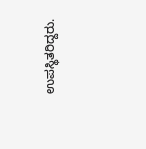ಉಪಸ್ಥಿತರಿದ್ದರು.